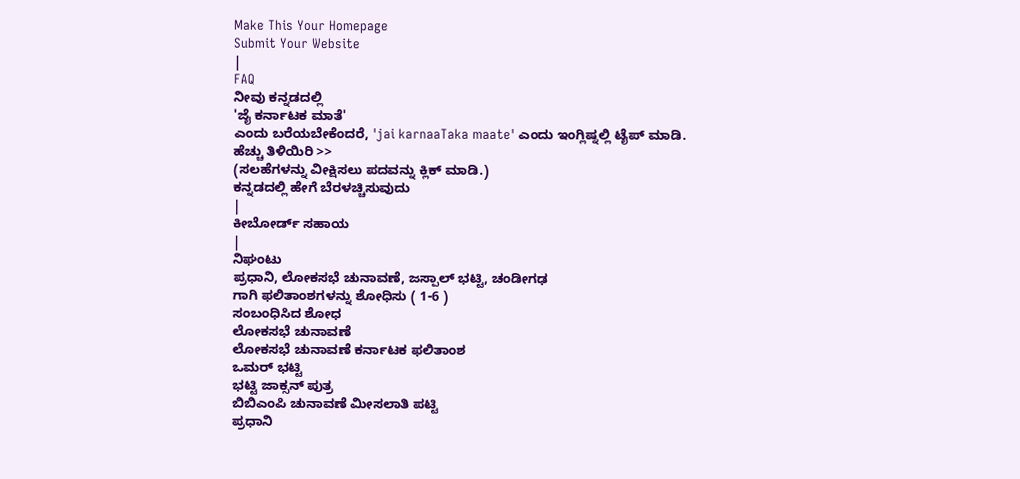Make This Your Homepage
Submit Your Website
|
FAQ
ನೀವು ಕನ್ನಡದಲ್ಲಿ
'ಜೈ ಕರ್ನಾಟಕ ಮಾತೆ'
ಎಂದು ಬರೆಯಬೇಕೆಂದರೆ, 'jai karnaaTaka maate' ಎಂದು ಇಂಗ್ಲಿಷ್ನಲ್ಲಿ ಟೈಪ್ ಮಾಡಿ.
ಹೆಚ್ಚು ತಿಳಿಯಿರಿ >>
(ಸಲಹೆಗಳನ್ನು ವೀಕ್ಷಿಸಲು ಪದವನ್ನು ಕ್ಲಿಕ್ ಮಾಡಿ.)
ಕನ್ನಡದಲ್ಲಿ ಹೇಗೆ ಬೆರಳಚ್ಚಿಸುವುದು
|
ಕೀಬೋರ್ಡ್ ಸಹಾಯ
|
ನಿಘಂಟು
ಪ್ರಧಾನಿ, ಲೋಕಸಭೆ ಚುನಾವಣೆ, ಜಸ್ಪಾಲ್ ಭಟ್ಟಿ, ಚಂಡೀಗಢ
ಗಾಗಿ ಫಲಿತಾಂಶಗಳನ್ನು ಶೋಧಿಸು ( 1-6 )
ಸಂಬಂಧಿಸಿದ ಶೋಧ
ಲೋಕಸಭೆ ಚುನಾವಣೆ
ಲೋಕಸಭೆ ಚುನಾವಣೆ ಕರ್ನಾಟಕ ಫಲಿತಾಂಶ
ಒಮರ್ ಭಟ್ಟಿ
ಭಟ್ಟಿ ಜಾಕ್ಸನ್ ಪುತ್ರ
ಬಿಬಿಎಂಪಿ ಚುನಾವಣೆ ಮೀಸಲಾತಿ ಪಟ್ಟಿ
ಪ್ರಧಾನಿ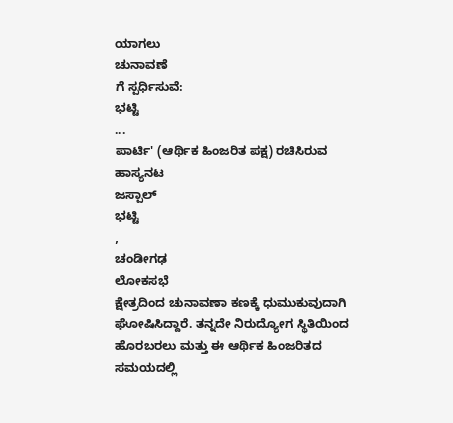ಯಾಗಲು
ಚುನಾವಣೆ
ಗೆ ಸ್ಪರ್ಧಿಸುವೆ:
ಭಟ್ಟಿ
...
ಪಾರ್ಟಿ' (ಆರ್ಥಿಕ ಹಿಂಜರಿತ ಪಕ್ಷ) ರಚಿಸಿರುವ ಹಾಸ್ಯನಟ
ಜಸ್ಪಾಲ್
ಭಟ್ಟಿ
,
ಚಂಡೀಗಢ
ಲೋಕಸಭೆ
ಕ್ಷೇತ್ರದಿಂದ ಚುನಾವಣಾ ಕಣಕ್ಕೆ ಧುಮುಕುವುದಾಗಿ ಘೋಷಿಸಿದ್ದಾರೆ. ತನ್ನದೇ ನಿರುದ್ಯೋಗ ಸ್ಥಿತಿಯಿಂದ ಹೊರಬರಲು ಮತ್ತು ಈ ಆರ್ಥಿಕ ಹಿಂಜರಿತದ ಸಮಯದಲ್ಲಿ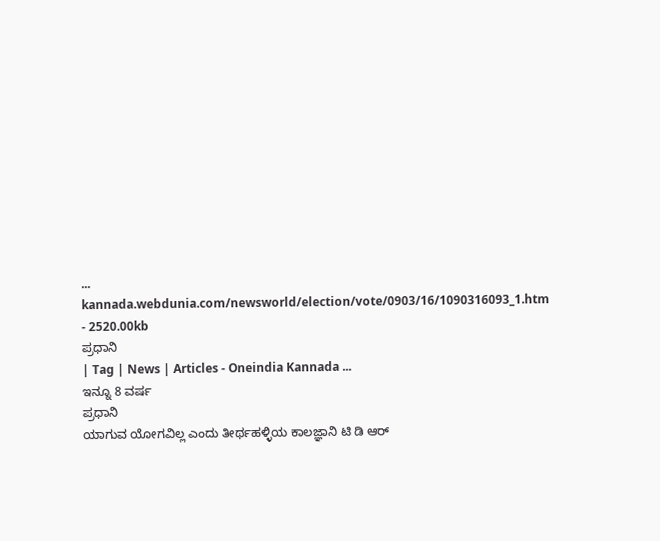...
kannada.webdunia.com/newsworld/election/vote/0903/16/1090316093_1.htm - 2520.00kb
ಪ್ರಧಾನಿ
| Tag | News | Articles - Oneindia Kannada ...
ಇನ್ನೂ 8 ವರ್ಷ
ಪ್ರಧಾನಿ
ಯಾಗುವ ಯೋಗವಿಲ್ಲ ಎಂದು ತೀರ್ಥಹಳ್ಳಿಯ ಕಾಲಜ್ಞಾನಿ ಟಿ ಡಿ ಆರ್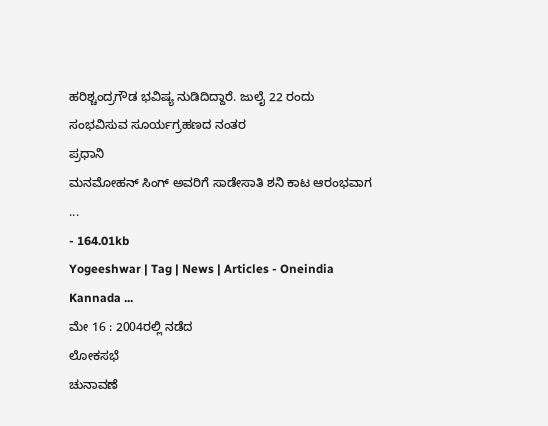ಹರಿಶ್ಚಂದ್ರಗೌಡ ಭವಿಷ್ಯ ನುಡಿದಿದ್ದಾರೆ. ಜುಲೈ 22 ರಂದು ಸಂಭವಿಸುವ ಸೂರ್ಯಗ್ರಹಣದ ನಂತರ
ಪ್ರಧಾನಿ
ಮನಮೋಹನ್ ಸಿಂಗ್ ಅವರಿಗೆ ಸಾಡೇಸಾತಿ ಶನಿ ಕಾಟ ಆರಂಭವಾಗ
...
- 164.01kb
Yogeeshwar | Tag | News | Articles - Oneindia Kannada ...
ಮೇ 16 : 2004ರಲ್ಲಿ ನಡೆದ
ಲೋಕಸಭೆ
ಚುನಾವಣೆ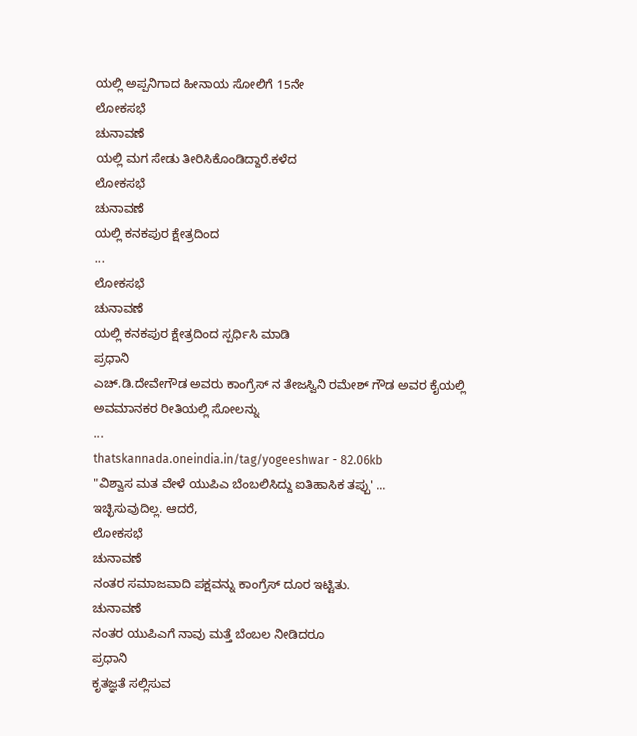ಯಲ್ಲಿ ಅಪ್ಪನಿಗಾದ ಹೀನಾಯ ಸೋಲಿಗೆ 15ನೇ
ಲೋಕಸಭೆ
ಚುನಾವಣೆ
ಯಲ್ಲಿ ಮಗ ಸೇಡು ತೀರಿಸಿಕೊಂಡಿದ್ದಾರೆ.ಕಳೆದ
ಲೋಕಸಭೆ
ಚುನಾವಣೆ
ಯಲ್ಲಿ ಕನಕಪುರ ಕ್ಷೇತ್ರದಿಂದ
...
ಲೋಕಸಭೆ
ಚುನಾವಣೆ
ಯಲ್ಲಿ ಕನಕಪುರ ಕ್ಷೇತ್ರದಿಂದ ಸ್ಪರ್ಧಿಸಿ ಮಾಡಿ
ಪ್ರಧಾನಿ
ಎಚ್.ಡಿ.ದೇವೇಗೌಡ ಅವರು ಕಾಂಗ್ರೆಸ್ ನ ತೇಜಸ್ವಿನಿ ರಮೇಶ್ ಗೌಡ ಅವರ ಕೈಯಲ್ಲಿ ಅವಮಾನಕರ ರೀತಿಯಲ್ಲಿ ಸೋಲನ್ನು
...
thatskannada.oneindia.in/tag/yogeeshwar - 82.06kb
"ವಿಶ್ವಾಸ ಮತ ವೇಳೆ ಯುಪಿಎ ಬೆಂಬಲಿಸಿದ್ದು ಐತಿಹಾಸಿಕ ತಪ್ಪು' ...
ಇಚ್ಛಿಸುವುದಿಲ್ಲ. ಆದರೆ,
ಲೋಕಸಭೆ
ಚುನಾವಣೆ
ನಂತರ ಸಮಾಜವಾದಿ ಪಕ್ಷವನ್ನು ಕಾಂಗ್ರೆಸ್ ದೂರ ಇಟ್ಟಿತು.
ಚುನಾವಣೆ
ನಂತರ ಯುಪಿಎಗೆ ನಾವು ಮತ್ತೆ ಬೆಂಬಲ ನೀಡಿದರೂ
ಪ್ರಧಾನಿ
ಕೃತಜ್ಞತೆ ಸಲ್ಲಿಸುವ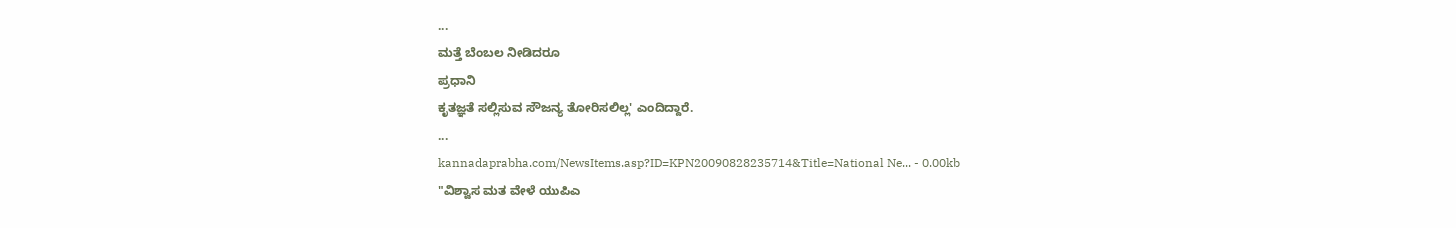...
ಮತ್ತೆ ಬೆಂಬಲ ನೀಡಿದರೂ
ಪ್ರಧಾನಿ
ಕೃತಜ್ಞತೆ ಸಲ್ಲಿಸುವ ಸೌಜನ್ಯ ತೋರಿಸಲಿಲ್ಲ' ಎಂದಿದ್ದಾರೆ.
...
kannadaprabha.com/NewsItems.asp?ID=KPN20090828235714&Title=National Ne... - 0.00kb
"ವಿಶ್ವಾಸ ಮತ ವೇಳೆ ಯುಪಿಎ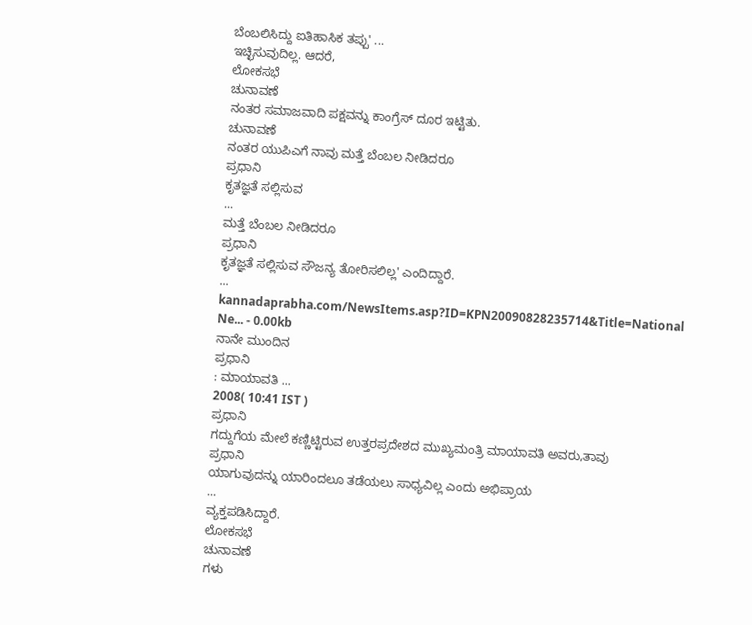ಬೆಂಬಲಿಸಿದ್ದು ಐತಿಹಾಸಿಕ ತಪ್ಪು' ...
ಇಚ್ಛಿಸುವುದಿಲ್ಲ. ಆದರೆ,
ಲೋಕಸಭೆ
ಚುನಾವಣೆ
ನಂತರ ಸಮಾಜವಾದಿ ಪಕ್ಷವನ್ನು ಕಾಂಗ್ರೆಸ್ ದೂರ ಇಟ್ಟಿತು.
ಚುನಾವಣೆ
ನಂತರ ಯುಪಿಎಗೆ ನಾವು ಮತ್ತೆ ಬೆಂಬಲ ನೀಡಿದರೂ
ಪ್ರಧಾನಿ
ಕೃತಜ್ಞತೆ ಸಲ್ಲಿಸುವ
...
ಮತ್ತೆ ಬೆಂಬಲ ನೀಡಿದರೂ
ಪ್ರಧಾನಿ
ಕೃತಜ್ಞತೆ ಸಲ್ಲಿಸುವ ಸೌಜನ್ಯ ತೋರಿಸಲಿಲ್ಲ' ಎಂದಿದ್ದಾರೆ.
...
kannadaprabha.com/NewsItems.asp?ID=KPN20090828235714&Title=National Ne... - 0.00kb
ನಾನೇ ಮುಂದಿನ
ಪ್ರಧಾನಿ
: ಮಾಯಾವತಿ ...
2008( 10:41 IST )
ಪ್ರಧಾನಿ
ಗದ್ದುಗೆಯ ಮೇಲೆ ಕಣ್ಣಿಟ್ಟಿರುವ ಉತ್ತರಪ್ರದೇಶದ ಮುಖ್ಯಮಂತ್ರಿ ಮಾಯಾವತಿ ಅವರು,ತಾವು
ಪ್ರಧಾನಿ
ಯಾಗುವುದನ್ನು ಯಾರಿಂದಲೂ ತಡೆಯಲು ಸಾಧ್ಯವಿಲ್ಲ ಎಂದು ಅಭಿಪ್ರಾಯ
...
ವ್ಯಕ್ತಪಡಿಸಿದ್ದಾರೆ.
ಲೋಕಸಭೆ
ಚುನಾವಣೆ
ಗಳು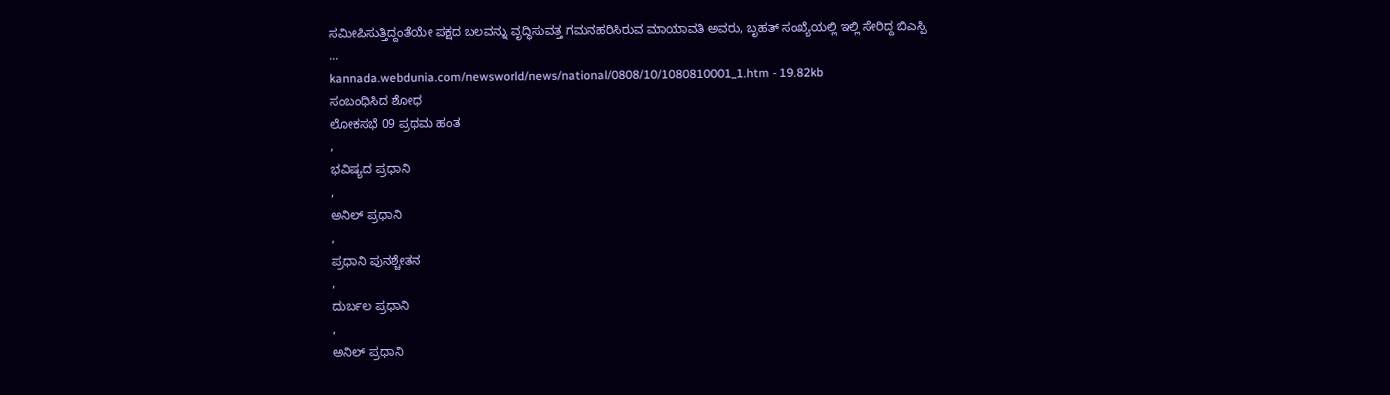ಸಮೀಪಿಸುತ್ತಿದ್ದಂತೆಯೇ ಪಕ್ಷದ ಬಲವನ್ನು ವೃದ್ಧಿಸುವತ್ತ ಗಮನಹರಿಸಿರುವ ಮಾಯಾವತಿ ಅವರು, ಬೃಹತ್ ಸಂಖ್ಯೆಯಲ್ಲಿ ಇಲ್ಲಿ ಸೇರಿದ್ದ ಬಿಎಸ್ಪಿ
...
kannada.webdunia.com/newsworld/news/national/0808/10/1080810001_1.htm - 19.82kb
ಸಂಬಂಧಿಸಿದ ಶೋಧ
ಲೋಕಸಭೆ 09 ಪ್ರಥಮ ಹಂತ
,
ಭವಿಷ್ಯದ ಪ್ರಧಾನಿ
,
ಅನಿಲ್ ಪ್ರಧಾನಿ
,
ಪ್ರಧಾನಿ ಪುನಶ್ಚೇತನ
,
ದುರ್ಬಲ ಪ್ರಧಾನಿ
,
ಅನಿಲ್ ಪ್ರಧಾನಿ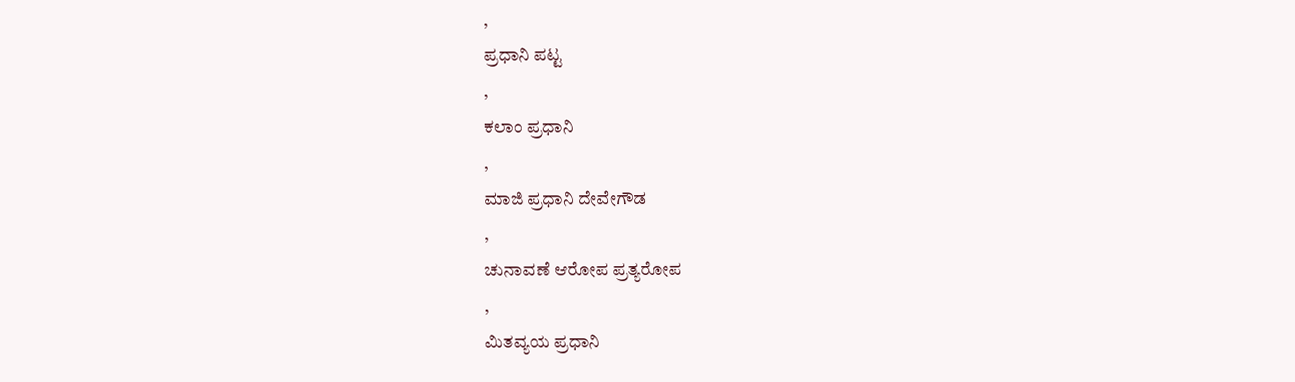,
ಪ್ರಧಾನಿ ಪಟ್ಟ
,
ಕಲಾಂ ಪ್ರಧಾನಿ
,
ಮಾಜಿ ಪ್ರಧಾನಿ ದೇವೇಗೌಡ
,
ಚುನಾವಣೆ ಆರೋಪ ಪ್ರತ್ಯರೋಪ
,
ಮಿತವ್ಯಯ ಪ್ರಧಾನಿ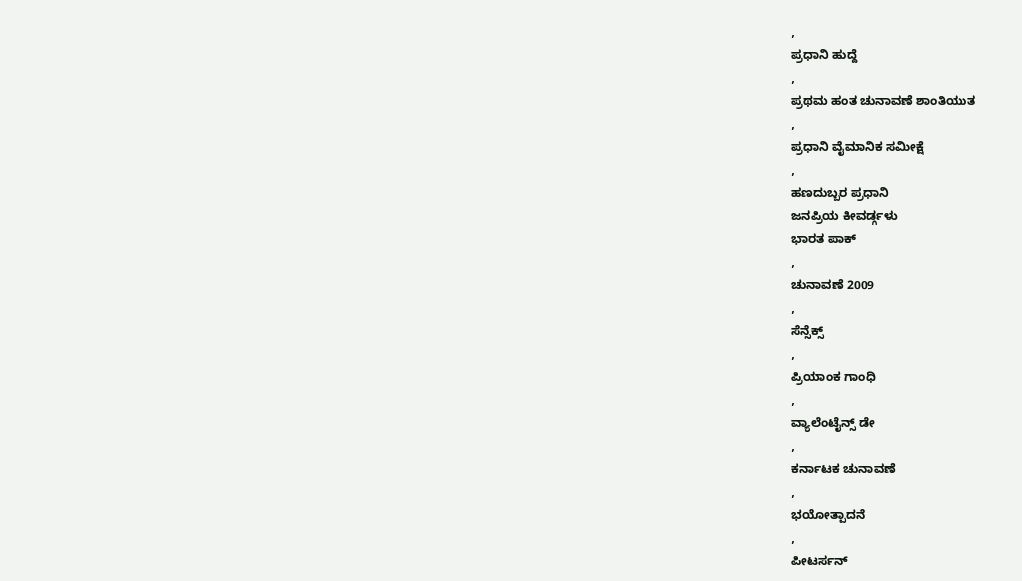,
ಪ್ರಧಾನಿ ಹುದ್ದೆ
,
ಪ್ರಥಮ ಹಂತ ಚುನಾವಣೆ ಶಾಂತಿಯುತ
,
ಪ್ರಧಾನಿ ವೈಮಾನಿಕ ಸಮೀಕ್ಷೆ
,
ಹಣದುಬ್ಬರ ಪ್ರಧಾನಿ
ಜನಪ್ರಿಯ ಕೀವರ್ಡ್ಗಳು
ಭಾರತ ಪಾಕ್
,
ಚುನಾವಣೆ 2009
,
ಸೆನ್ಸೆಕ್ಸ್
,
ಪ್ರಿಯಾಂಕ ಗಾಂಧಿ
,
ವ್ಯಾಲೆಂಟೈನ್ಸ್ ಡೇ
,
ಕರ್ನಾಟಕ ಚುನಾವಣೆ
,
ಭಯೋತ್ಪಾದನೆ
,
ಪೀಟರ್ಸನ್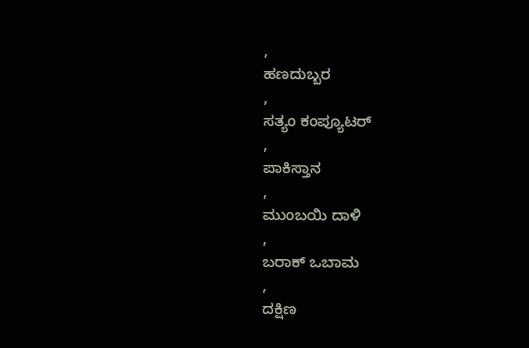,
ಹಣದುಬ್ಬರ
,
ಸತ್ಯಂ ಕಂಪ್ಯೂಟರ್
,
ಪಾಕಿಸ್ತಾನ
,
ಮುಂಬಯಿ ದಾಳಿ
,
ಬರಾಕ್ ಒಬಾಮ
,
ದಕ್ಷಿಣ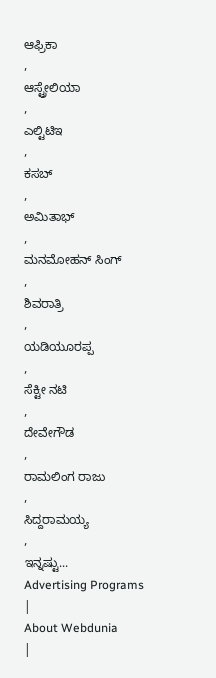ಆಫ್ರಿಕಾ
,
ಆಸ್ಟ್ರೇಲಿಯಾ
,
ಎಲ್ಟಿಟಿಇ
,
ಕಸಬ್
,
ಅಮಿತಾಭ್
,
ಮನಮೋಹನ್ ಸಿಂಗ್
,
ಶಿವರಾತ್ರಿ
,
ಯಡಿಯೂರಪ್ಪ
,
ಸೆಕ್ಟೀ ನಟಿ
,
ದೇವೇಗೌಡ
,
ರಾಮಲಿಂಗ ರಾಜು
,
ಸಿದ್ದರಾಮಯ್ಯ
,
ಇನ್ನಷ್ಟು...
Advertising Programs
|
About Webdunia
|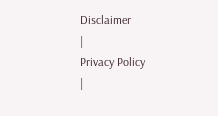Disclaimer
|
Privacy Policy
|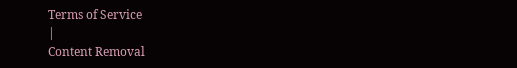Terms of Service
|
Content Removal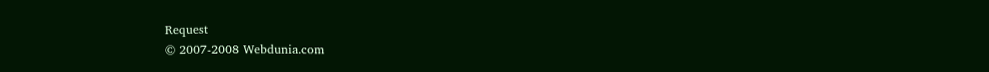Request
© 2007-2008 Webdunia.com